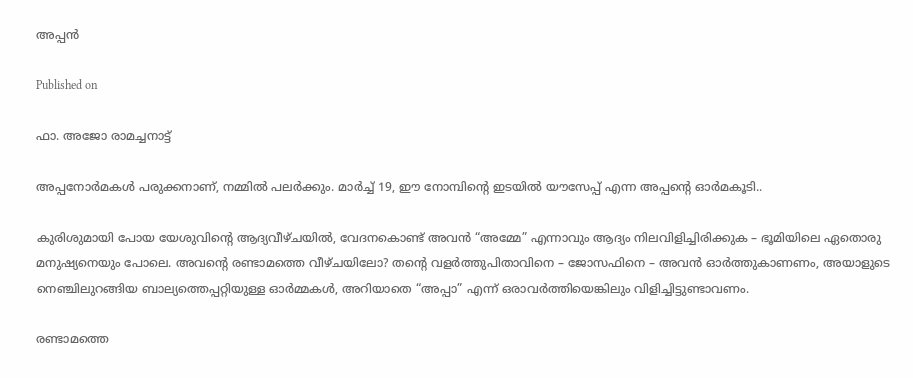അപ്പൻ

Published on

ഫാ. അജോ രാമച്ചനാട്ട്

അപ്പനോർമകൾ പരുക്കനാണ്, നമ്മിൽ പലർക്കും. മാർച്ച് 19, ഈ നോമ്പിന്റെ ഇടയിൽ യൗസേപ്പ് എന്ന അപ്പന്റെ ഓർമകൂടി..

കുരിശുമായി പോയ യേശുവിന്റെ ആദ്യവീഴ്ചയിൽ, വേദനകൊണ്ട് അവൻ “അമ്മേ” എന്നാവും ആദ്യം നിലവിളിച്ചിരിക്കുക – ഭൂമിയിലെ ഏതൊരു മനുഷ്യനെയും പോലെ. അവന്റെ രണ്ടാമത്തെ വീഴ്ചയിലോ? തന്റെ വളർത്തുപിതാവിനെ – ജോസഫിനെ – അവൻ ഓർത്തുകാണണം, അയാളുടെ നെഞ്ചിലുറങ്ങിയ ബാല്യത്തെപ്പറ്റിയുള്ള ഓർമ്മകൾ, അറിയാതെ “അപ്പാ” എന്ന് ഒരാവർത്തിയെങ്കിലും വിളിച്ചിട്ടുണ്ടാവണം.

രണ്ടാമത്തെ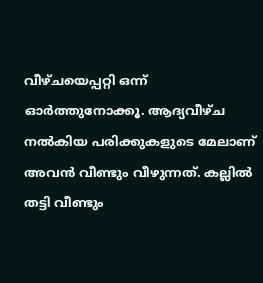വീഴ്ചയെപ്പറ്റി ഒന്ന് ഓർത്തുനോക്കൂ. ആദ്യവീഴ്ച നൽകിയ പരിക്കുകളുടെ മേലാണ് അവൻ വീണ്ടും വീഴുന്നത്. കല്ലിൽ തട്ടി വീണ്ടും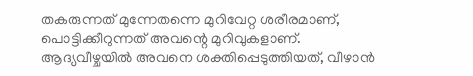തകരുന്നത് മുന്നേതന്നെ മുറിവേറ്റ ശരീരമാണ്, പൊട്ടിക്കീറുന്നത് അവന്റെ മുറിവുകളാണ്.
ആദ്യവീഴ്ചയിൽ അവനെ ശക്തിപ്പെടുത്തിയത്, വീഴാൻ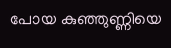പോയ കുഞ്ഞുണ്ണിയെ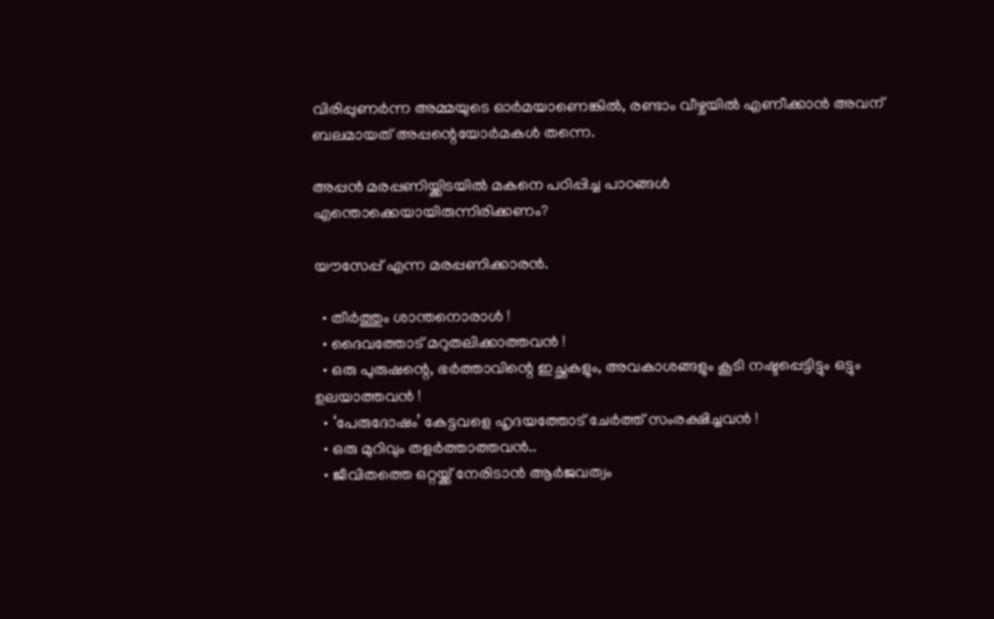വിരിപ്പുണർന്ന അമ്മയുടെ ഓർമയാണെങ്കിൽ, രണ്ടാം വീഴ്ചയിൽ എണീക്കാൻ അവന് ബലമായത് അപ്പന്റെയോർമകൾ തന്നെ.

അപ്പൻ മരപ്പണിയ്ക്കിടയിൽ മകനെ പഠിപ്പിച്ച പാഠങ്ങൾ എന്തൊക്കെയായിരുന്നിരിക്കണം?

യൗസേപ്പ് എന്ന മരപ്പണിക്കാരൻ.

  • തീർത്തും ശാന്തനൊരാൾ !
  • ദൈവത്തോട് മറുതലിക്കാത്തവൻ !
  • ഒരു പുരുഷന്റെ, ഭർത്താവിന്റെ ഇച്ഛകളും, അവകാശങ്ങളും കൂടി നഷ്ടപ്പെട്ടിട്ടും ഒട്ടും ഉലയാത്തവൻ !
  • ‘പേരുദോഷം’ കേട്ടവളെ ഹൃദയത്തോട് ചേർത്ത് സംരക്ഷിച്ചവൻ !
  • ഒരു മുറിവും തളർത്താത്തവൻ..
  • ജീവിതത്തെ ഒറ്റയ്ക്ക് നേരിടാൻ ആർജവത്വം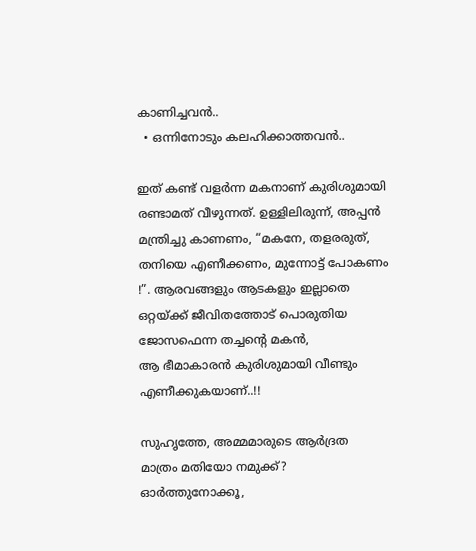കാണിച്ചവൻ..
  • ഒന്നിനോടും കലഹിക്കാത്തവൻ..

ഇത് കണ്ട് വളർന്ന മകനാണ് കുരിശുമായി രണ്ടാമത് വീഴുന്നത്. ഉള്ളിലിരുന്ന്, അപ്പൻ മന്ത്രിച്ചു കാണണം, “മകനേ, തളരരുത്, തനിയെ എണീക്കണം, മുന്നോട്ട് പോകണം !”. ആരവങ്ങളും ആടകളും ഇല്ലാതെ ഒറ്റയ്ക്ക് ജീവിതത്തോട് പൊരുതിയ ജോസഫെന്ന തച്ചന്റെ മകൻ,
ആ ഭീമാകാരൻ കുരിശുമായി വീണ്ടും എണീക്കുകയാണ്..!!

സുഹൃത്തേ, അമ്മമാരുടെ ആർദ്രത
മാത്രം മതിയോ നമുക്ക്?
ഓർത്തുനോക്കൂ,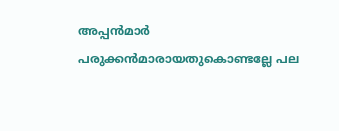അപ്പൻമാർ പരുക്കൻമാരായതുകൊണ്ടല്ലേ പല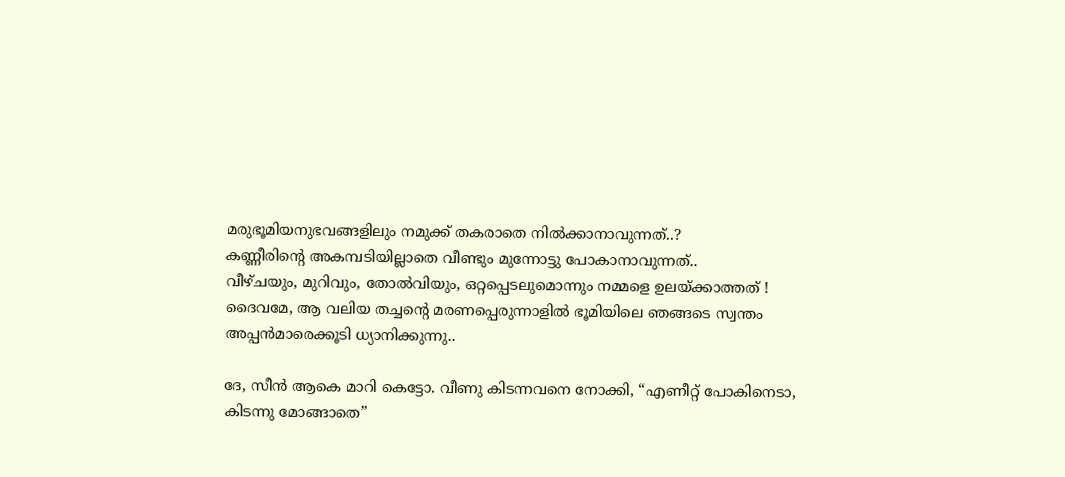മരുഭൂമിയനുഭവങ്ങളിലും നമുക്ക് തകരാതെ നിൽക്കാനാവുന്നത്..?
കണ്ണീരിന്റെ അകമ്പടിയില്ലാതെ വീണ്ടും മുന്നോട്ടു പോകാനാവുന്നത്..
വീഴ്ചയും, മുറിവും, തോൽവിയും, ഒറ്റപ്പെടലുമൊന്നും നമ്മളെ ഉലയ്ക്കാത്തത് !
ദൈവമേ, ആ വലിയ തച്ചന്റെ മരണപ്പെരുന്നാളിൽ ഭൂമിയിലെ ഞങ്ങടെ സ്വന്തം അപ്പൻമാരെക്കൂടി ധ്യാനിക്കുന്നു..

ദേ, സീൻ ആകെ മാറി കെട്ടോ. വീണു കിടന്നവനെ നോക്കി, “എണീറ്റ് പോകിനെടാ, കിടന്നു മോങ്ങാതെ”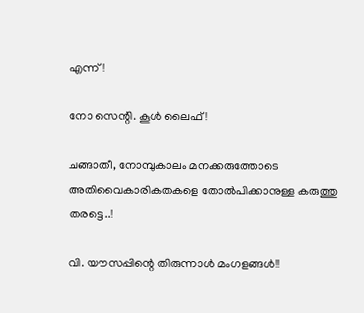എന്ന് !

നോ സെന്റി. കൂൾ ലൈഫ് !

ചങ്ങാതീ, നോമ്പുകാലം മനക്കരുത്തോടെ അതിവൈകാരികതകളെ തോൽപിക്കാനുള്ള കരുത്തു തരട്ടെ..!

വി. യൗസപ്പിന്റെ തിരുന്നാൾ മംഗളങ്ങൾ!!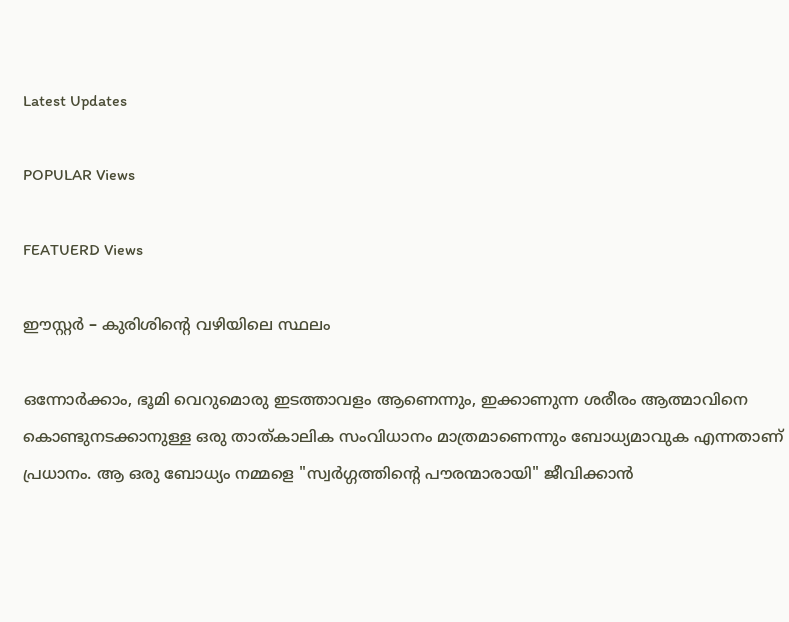Latest Updates

POPULAR Views

FEATUERD Views

ഈസ്റ്റർ – കുരിശിന്റെ വഴിയിലെ സ്ഥലം

ഒന്നോർക്കാം, ഭൂമി വെറുമൊരു ഇടത്താവളം ആണെന്നും, ഇക്കാണുന്ന ശരീരം ആത്മാവിനെ കൊണ്ടുനടക്കാനുള്ള ഒരു താത്കാലിക സംവിധാനം മാത്രമാണെന്നും ബോധ്യമാവുക എന്നതാണ് പ്രധാനം. ആ ഒരു ബോധ്യം നമ്മളെ "സ്വർഗ്ഗത്തിന്റെ പൗരന്മാരായി" ജീവിക്കാൻ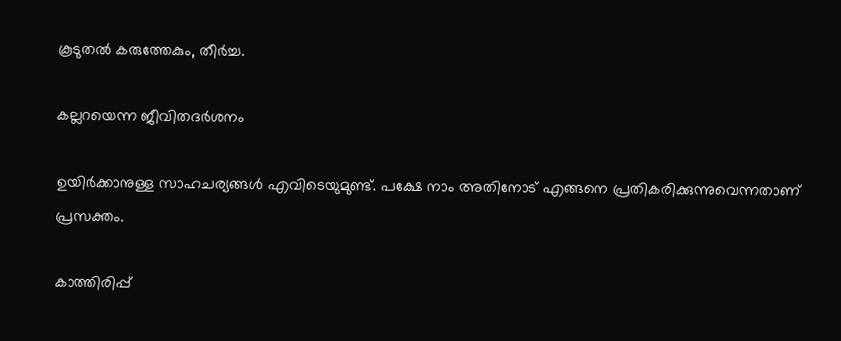കൂടുതൽ കരുത്തേകും, തീർച്ച.

കല്ലറയെന്ന ജീവിതദര്‍ശനം

ഉയിര്‍ക്കാനുള്ള സാഹചര്യങ്ങള്‍ എവിടെയുമുണ്ട്. പക്ഷേ നാം അതിനോട് എങ്ങനെ പ്രതികരിക്കുന്നുവെന്നതാണ് പ്രസക്തം.

കാത്തിരിപ്പ്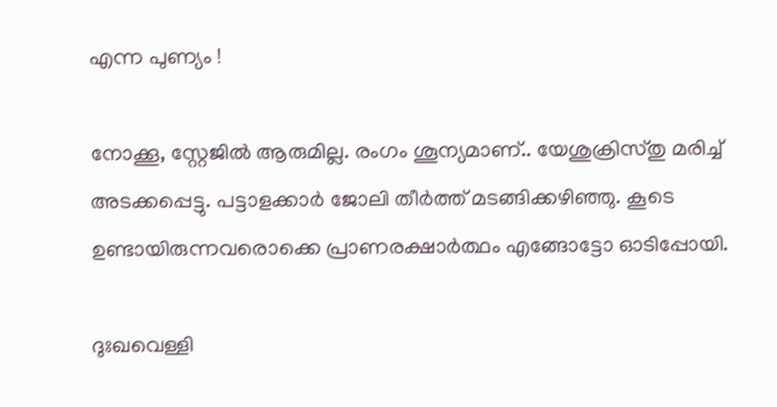എന്ന പുണ്യം !

നോക്കൂ, സ്റ്റേജിൽ ആരുമില്ല. രംഗം ശൂന്യമാണ്.. യേശുക്രിസ്തു മരിച്ച് അടക്കപ്പെട്ടു. പട്ടാളക്കാർ ജോലി തീർത്ത് മടങ്ങിക്കഴിഞ്ഞു. കൂടെ ഉണ്ടായിരുന്നവരൊക്കെ പ്രാണരക്ഷാർത്ഥം എങ്ങോട്ടോ ഓടിപ്പോയി.

ദുഃഖവെള്ളി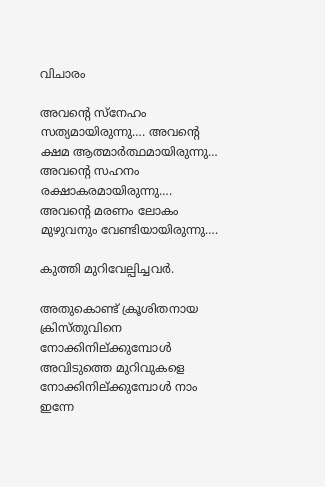വിചാരം

അവന്റെ സ്നേഹം സത്യമായിരുന്നു…. അവന്റെ ക്ഷമ ആത്മാർത്ഥമായിരുന്നു… അവന്റെ സഹനം രക്ഷാകരമായിരുന്നു…. അവന്റെ മരണം ലോകം മുഴുവനും വേണ്ടിയായിരുന്നു….

കുത്തി മുറിവേല്പിച്ചവര്‍.

അതുകൊണ്ട് ക്രൂശിതനായ ക്രിസ്തുവിനെ നോക്കിനില്ക്കുമ്പോള്‍ അവിടുത്തെ മുറിവുകളെ നോക്കിനില്ക്കുമ്പോള്‍ നാം ഇന്നേ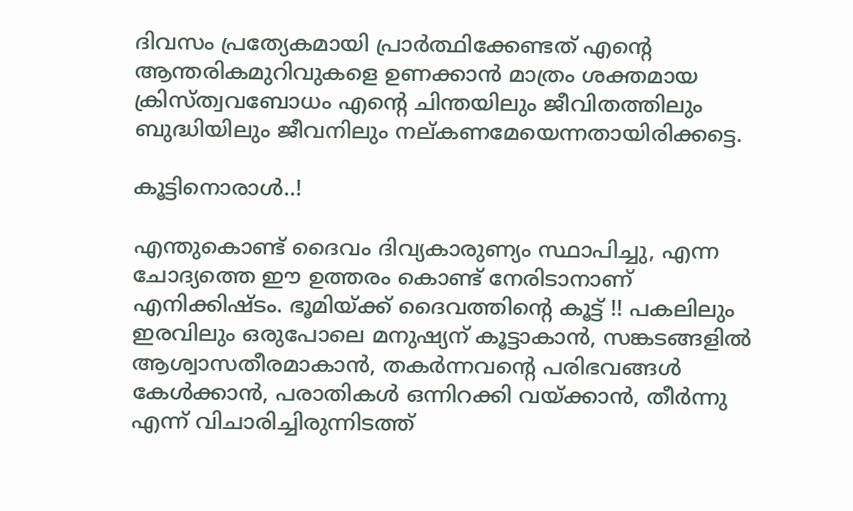ദിവസം പ്രത്യേകമായി പ്രാര്‍ത്ഥിക്കേണ്ടത് എന്റെ ആന്തരികമുറിവുകളെ ഉണക്കാന്‍ മാത്രം ശക്തമായ ക്രിസ്ത്വവബോധം എന്റെ ചിന്തയിലും ജീവിതത്തിലും ബുദ്ധിയിലും ജീവനിലും നല്കണമേയെന്നതായിരിക്കട്ടെ.

കൂട്ടിനൊരാൾ..!

എന്തുകൊണ്ട് ദൈവം ദിവ്യകാരുണ്യം സ്ഥാപിച്ചു, എന്ന ചോദ്യത്തെ ഈ ഉത്തരം കൊണ്ട് നേരിടാനാണ് എനിക്കിഷ്ടം. ഭൂമിയ്ക്ക് ദൈവത്തിന്റെ കൂട്ട് !! പകലിലും ഇരവിലും ഒരുപോലെ മനുഷ്യന് കൂട്ടാകാൻ, സങ്കടങ്ങളിൽ ആശ്വാസതീരമാകാൻ, തകർന്നവന്റെ പരിഭവങ്ങൾ കേൾക്കാൻ, പരാതികൾ ഒന്നിറക്കി വയ്ക്കാൻ, തീർന്നു എന്ന് വിചാരിച്ചിരുന്നിടത്ത്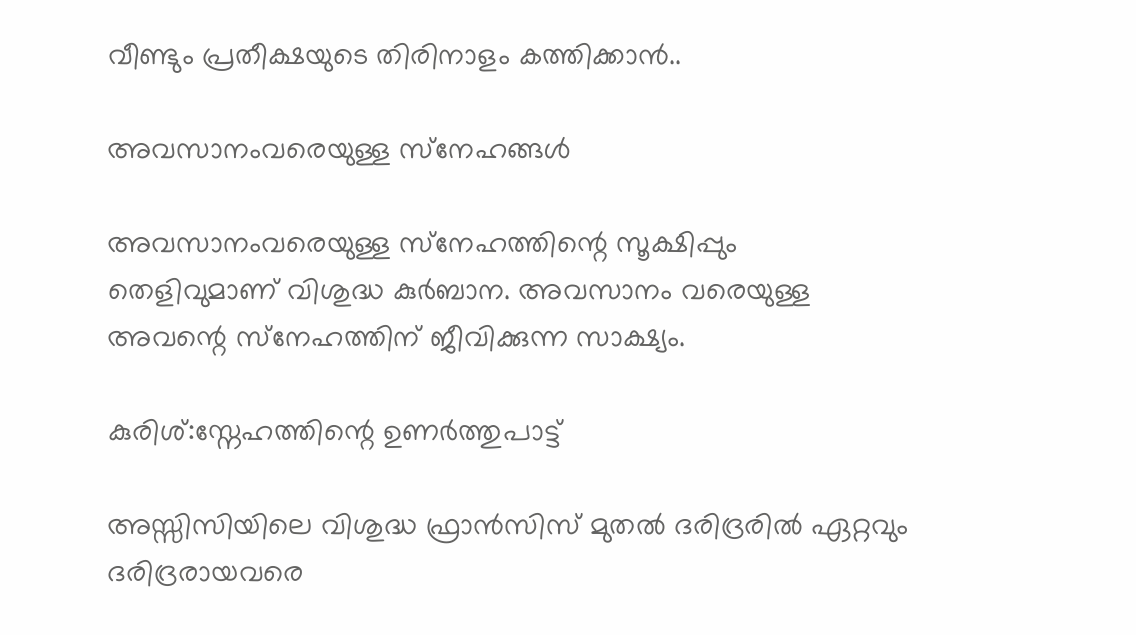വീണ്ടും പ്രതീക്ഷയുടെ തിരിനാളം കത്തിക്കാൻ..

അവസാനംവരെയുള്ള സ്‌നേഹങ്ങള്‍

അവസാനംവരെയുള്ള സ്‌നേഹത്തിന്റെ സൂക്ഷിപ്പും തെളിവുമാണ് വിശുദ്ധ കുര്‍ബാന. അവസാനം വരെയുള്ള അവന്റെ സ്‌നേഹത്തിന് ജീവിക്കുന്ന സാക്ഷ്യം.

കുരിശ്:സ്നേഹത്തിന്റെ ഉണർത്തുപാട്ട്

അസ്സിസിയിലെ വിശുദ്ധ ഫ്രാൻസിസ് മുതൽ ദരിദ്രരിൽ ഏറ്റവും ദരിദ്രരായവരെ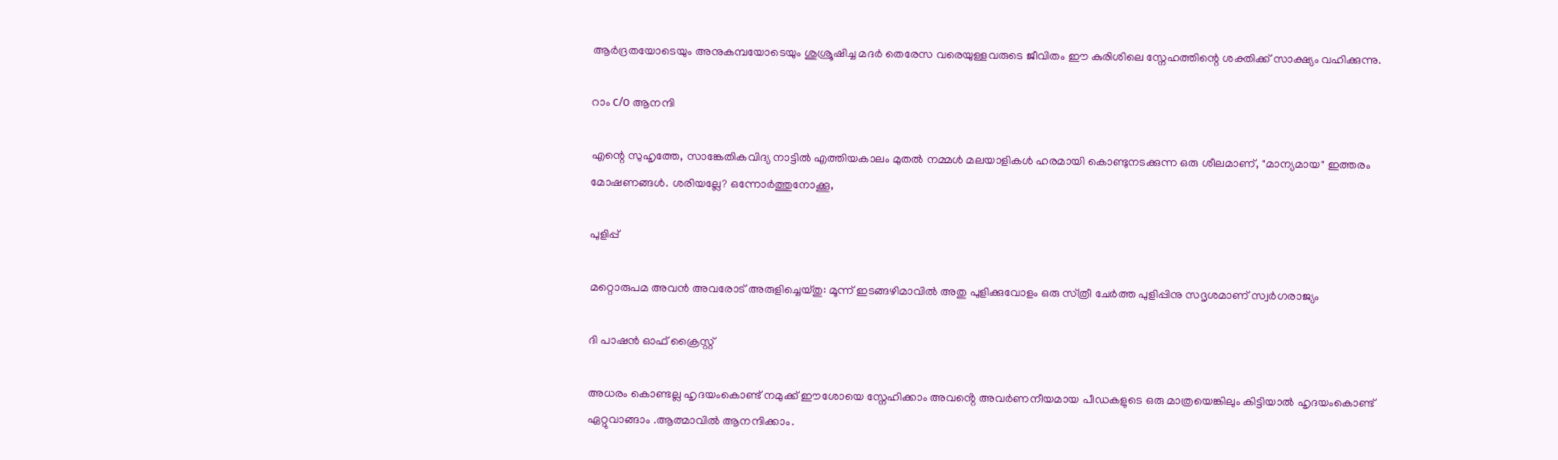ആർദ്രതയോടെയും അനുകമ്പയോടെയും ശുശ്രൂഷിച്ച മദർ തെരേസ വരെയുള്ളവരുടെ ജീവിതം ഈ കുരിശിലെ സ്നേഹത്തിന്റെ ശക്തിക്ക് സാക്ഷ്യം വഹിക്കുന്നു.

റാം c/o ആനന്ദി

എന്റെ സുഹൃത്തേ, സാങ്കേതികവിദ്യ നാട്ടിൽ എത്തിയകാലം മുതൽ നമ്മൾ മലയാളികൾ ഹരമായി കൊണ്ടുനടക്കുന്ന ഒരു ശീലമാണ്, "മാന്യമായ" ഇത്തരം മോഷണങ്ങൾ. ശരിയല്ലേ? ഒന്നോർത്തുനോക്കൂ,

പുളിപ്പ്

മറ്റൊരുപമ അവന്‍ അവരോട്‌ അരുളിച്ചെയ്‌തു: മൂന്ന്‌ ഇടങ്ങഴിമാവില്‍ അതു പുളിക്കുവോളം ഒരു സ്‌ത്രീ ചേര്‍ത്ത പുളിപ്പിനു സദൃശമാണ്‌ സ്വര്‍ഗരാജ്യം

ദി പാഷൻ ഓഫ് ക്രൈസ്റ്റ്

അധരം കൊണ്ടല്ല ഹൃദയംകൊണ്ട് നമുക്ക് ഈശോയെ സ്നേഹിക്കാം അവൻ്റെ അവർണനീയമായ പീഡകളുടെ ഒരു മാത്രയെങ്കിലും കിട്ടിയാൽ ഹൃദയംകൊണ്ട് ഏറ്റുവാങ്ങാം .ആത്മാവിൽ ആനന്ദിക്കാം.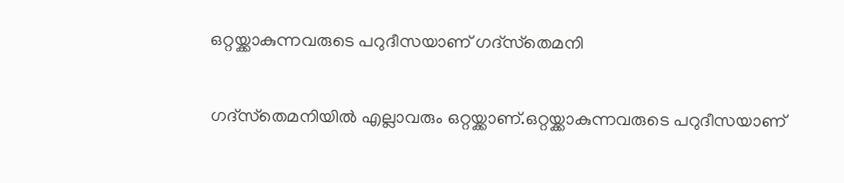ഒറ്റയ്ക്കാകുന്നവരുടെ പറുദീസയാണ് ഗദ്‌സ്‌തെമനി

ഗദ്‌സ്‌തെമനിയില്‍ എല്ലാവരും ഒറ്റയ്ക്കാണ്.ഒറ്റയ്ക്കാകുന്നവരുടെ പറുദീസയാണ്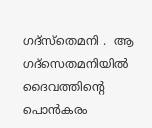ഗദ്‌സ്‌തെമനി .  ആ ഗദ്‌സെതമനിയില്‍ ദൈവത്തിന്റെ പൊന്‍കരം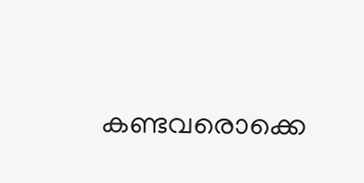കണ്ടവരൊക്കെ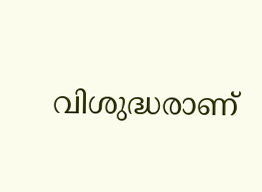വിശുദ്ധരാണ്